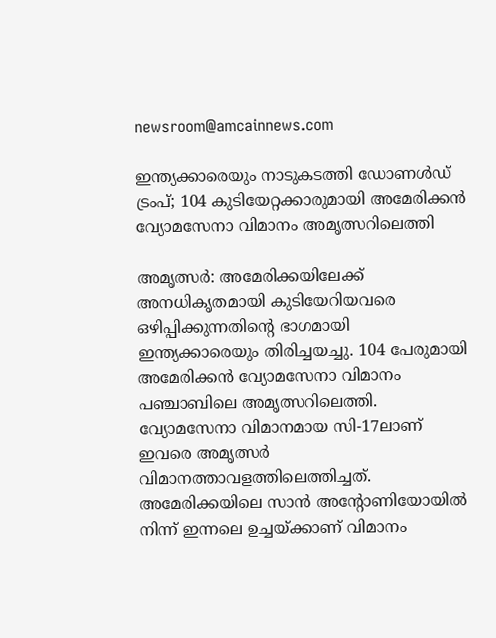newsroom@amcainnews.com

ഇന്ത്യക്കാരെയും നാടുകടത്തി ഡോണൾഡ്‌ ട്രംപ്; 104 കുടിയേറ്റക്കാരുമായി അമേരിക്കന്‍ വ്യോമസേനാ വിമാനം അമൃത്സറിലെത്തി

അമൃത്സര്‍: അമേരിക്കയിലേക്ക് അനധികൃതമായി കുടിയേറിയവരെ ഒഴിപ്പിക്കുന്നതിന്റെ ഭാഗമായി ഇന്ത്യക്കാരെയും തിരിച്ചയച്ചു. 104 പേരുമായി അമേരിക്കന്‍ വ്യോമസേനാ വിമാനം പഞ്ചാബിലെ അമൃത്സറിലെത്തി. വ്യോമസേനാ വിമാനമായ സി-17ലാണ് ഇവരെ അമൃത്സര്‍ വിമാനത്താവളത്തിലെത്തിച്ചത്. അമേരിക്കയിലെ സാന്‍ അന്റോണിയോയില്‍ നിന്ന് ഇന്നലെ ഉച്ചയ്ക്കാണ് വിമാനം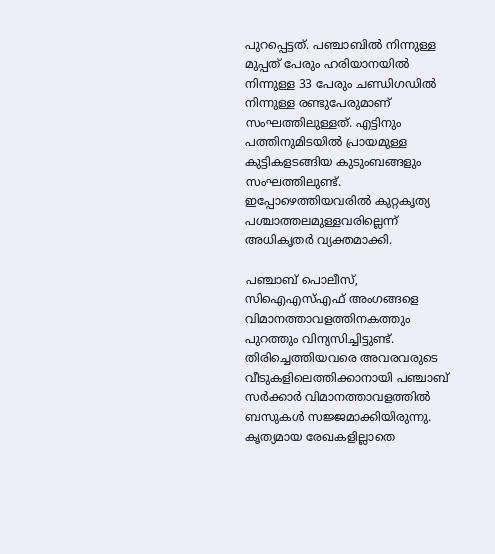പുറപ്പെട്ടത്. പഞ്ചാബില്‍ നിന്നുള്ള മുപ്പത് പേരും ഹരിയാനയില്‍ നിന്നുള്ള 33 പേരും ചണ്ഡിഗഡില്‍ നിന്നുള്ള രണ്ടുപേരുമാണ് സംഘത്തിലുള്ളത്. എട്ടിനും പത്തിനുമിടയില്‍ പ്രായമുള്ള കുട്ടികളടങ്ങിയ കുടുംബങ്ങളും സംഘത്തിലുണ്ട്. ഇപ്പോഴെത്തിയവരില്‍ കുറ്റകൃത്യ പശ്ചാത്തലമുള്ളവരില്ലെന്ന് അധികൃതര്‍ വ്യക്തമാക്കി.

പഞ്ചാബ് പൊലീസ്, സിഐഎസ്എഫ് അംഗങ്ങളെ വിമാനത്താവളത്തിനകത്തും പുറത്തും വിന്യസിച്ചിട്ടുണ്ട്. തിരിച്ചെത്തിയവരെ അവരവരുടെ വീടുകളിലെത്തിക്കാനായി പഞ്ചാബ് സര്‍ക്കാര്‍ വിമാനത്താവളത്തില്‍ ബസുകള്‍ സജ്ജമാക്കിയിരുന്നു. കൃത്യമായ രേഖകളില്ലാതെ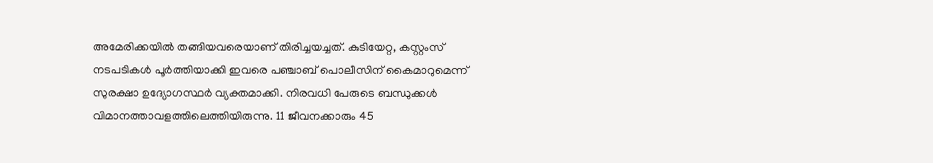അമേരിക്കയില്‍ തങ്ങിയവരെയാണ് തിരിച്ചയച്ചത്. കുടിയേറ്റ, കസ്റ്റംസ് നടപടികള്‍ പൂര്‍ത്തിയാക്കി ഇവരെ പഞ്ചാബ് പൊലീസിന് കൈമാറുമെന്ന് സുരക്ഷാ ഉദ്യോഗസ്ഥര്‍ വ്യക്തമാക്കി. നിരവധി പേരുടെ ബന്ധുക്കള്‍ വിമാനത്താവളത്തിലെത്തിയിരുന്നു. 11 ജീവനക്കാരും 45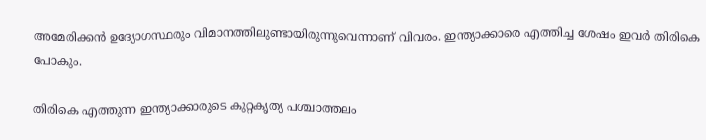അമേരിക്കന്‍ ഉദ്യോഗസ്ഥരും വിമാനത്തിലുണ്ടായിരുന്നുവെന്നാണ് വിവരം. ഇന്ത്യാക്കാരെ എത്തിച്ച ശേഷം ഇവര്‍ തിരികെ പോകും.

തിരികെ എത്തുന്ന ഇന്ത്യാക്കാരുടെ കുറ്റകൃത്യ പശ്ചാത്തലം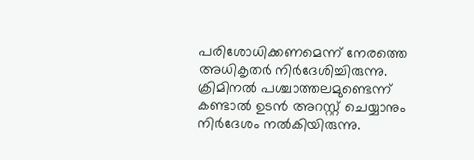പരിശോധിക്കണമെന്ന് നേരത്തെ അധികൃതര്‍ നിര്‍ദേശിച്ചിരുന്നു. ക്രിമിനല്‍ പശ്ചാത്തലമുണ്ടെന്ന് കണ്ടാല്‍ ഉടന്‍ അറസ്റ്റ് ചെയ്യാനും നിര്‍ദേശം നല്‍കിയിരുന്നു.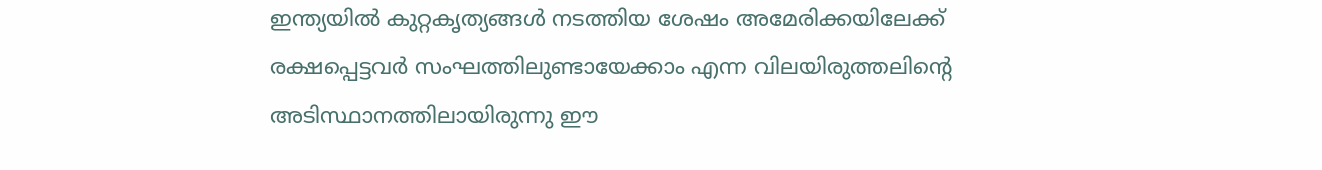ഇന്ത്യയില്‍ കുറ്റകൃത്യങ്ങള്‍ നടത്തിയ ശേഷം അമേരിക്കയിലേക്ക് രക്ഷപ്പെട്ടവര്‍ സംഘത്തിലുണ്ടായേക്കാം എന്ന വിലയിരുത്തലിന്റെ അടിസ്ഥാനത്തിലായിരുന്നു ഈ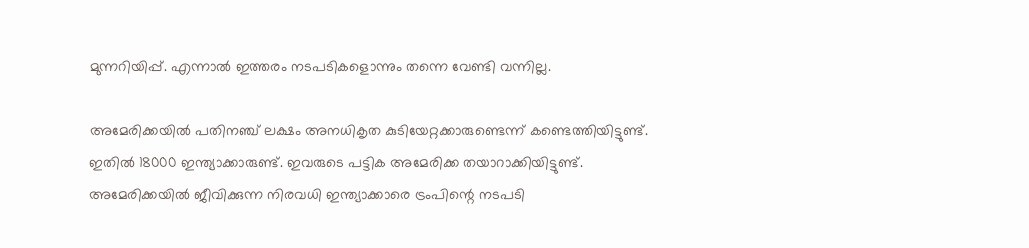മുന്നറിയിപ്പ്. എന്നാല്‍ ഇത്തരം നടപടികളൊന്നും തന്നെ വേണ്ടി വന്നില്ല.

അമേരിക്കയില്‍ പതിനഞ്ച് ലക്ഷം അനധികൃത കുടിയേറ്റക്കാരുണ്ടെന്ന് കണ്ടെത്തിയിട്ടുണ്ട്. ഇതില്‍ 18000 ഇന്ത്യാക്കാരുണ്ട്. ഇവരുടെ പട്ടിക അമേരിക്ക തയാറാക്കിയിട്ടുണ്ട്. അമേരിക്കയില്‍ ജീവിക്കുന്ന നിരവധി ഇന്ത്യാക്കാരെ ട്രംപിന്റെ നടപടി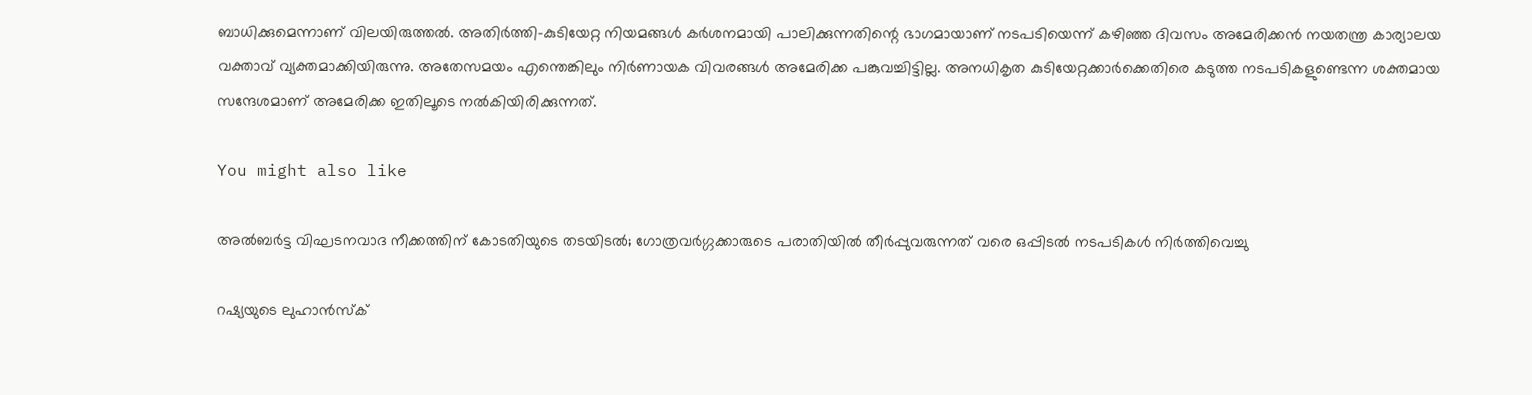ബാധിക്കുമെന്നാണ് വിലയിരുത്തല്‍. അതിര്‍ത്തി-കുടിയേറ്റ നിയമങ്ങള്‍ കര്‍ശനമായി പാലിക്കുന്നതിന്റെ ഭാഗമായാണ് നടപടിയെന്ന് കഴിഞ്ഞ ദിവസം അമേരിക്കന്‍ നയതന്ത്ര കാര്യാലയ വക്താവ് വ്യക്തമാക്കിയിരുന്നു. അതേസമയം എന്തെങ്കിലും നിര്‍ണായക വിവരങ്ങള്‍ അമേരിക്ക പങ്കുവച്ചിട്ടില്ല. അനധികൃത കുടിയേറ്റക്കാര്‍ക്കെതിരെ കടുത്ത നടപടികളുണ്ടെന്ന ശക്തമായ സന്ദേശമാണ് അമേരിക്ക ഇതിലൂടെ നല്‍കിയിരിക്കുന്നത്.

You might also like

അൽബർട്ട വിഘടനവാദ നീക്കത്തിന് കോടതിയുടെ തടയിടൽ; ഗോത്രവർഗ്ഗക്കാരുടെ പരാതിയിൽ തീർപ്പുവരുന്നത് വരെ ഒപ്പിടൽ നടപടികൾ നിർത്തിവെച്ചു

റഷ്യയുടെ ലുഹാൻസ്ക്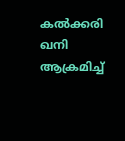കൽക്കരി ഖനി ആക്രമിച്ച്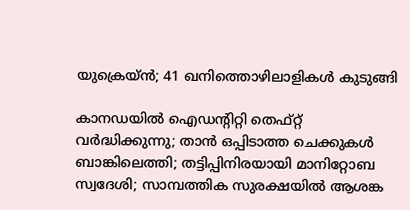യുക്രെയ്ൻ; 41 ഖനിത്തൊഴിലാളികൾ കുടുങ്ങി

കാനഡയിൽ ഐഡന്റിറ്റി തെഫ്റ്റ് വർദ്ധിക്കുന്നു; താൻ ഒപ്പിടാത്ത ചെക്കുകൾ ബാങ്കിലെത്തി; തട്ടിപ്പിനിരയായി മാനിറ്റോബ സ്വദേശി; സാമ്പത്തിക സുരക്ഷയിൽ ആശങ്ക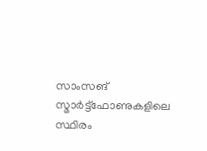സാംസങ് സ്മാർട്ട്‌ഫോണുകളിലെ സ്ഥിരം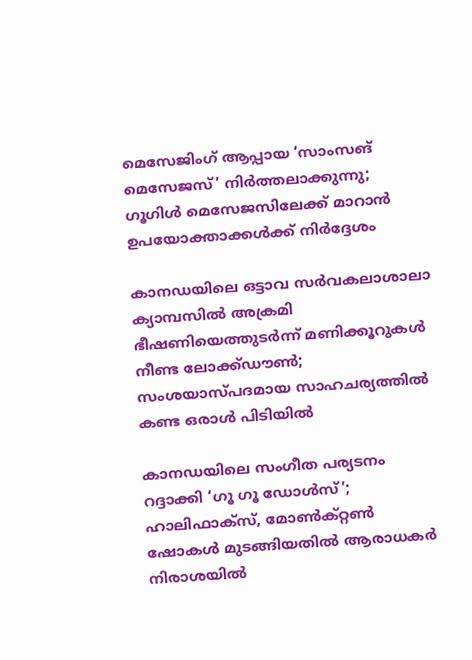മെസേജിംഗ് ആപ്പായ ‘സാംസങ് മെസേജസ്’ നിർത്തലാക്കുന്നു; ഗൂഗിൾ മെസേജസിലേക്ക് മാറാൻ ഉപയോക്താക്കൾക്ക് നിർദ്ദേശം

കാനഡയിലെ ഒട്ടാവ സർവകലാശാലാ ക്യാമ്പസിൽ അക്രമി ഭീഷണിയെത്തുടർന്ന് മണിക്കൂറുകൾ നീണ്ട ലോക്ക്ഡൗൺ; സംശയാസ്പദമായ സാഹചര്യത്തിൽ കണ്ട ഒരാൾ പിടിയിൽ

കാനഡയിലെ സംഗീത പര്യടനം റദ്ദാക്കി ‘ഗൂ ഗൂ ഡോൾസ്’; ഹാലിഫാക്സ്, മോൺക്റ്റൺ ഷോകൾ മുടങ്ങിയതിൽ ആരാധകർ നിരാശയിൽ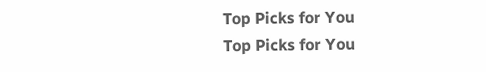Top Picks for You
Top Picks for You